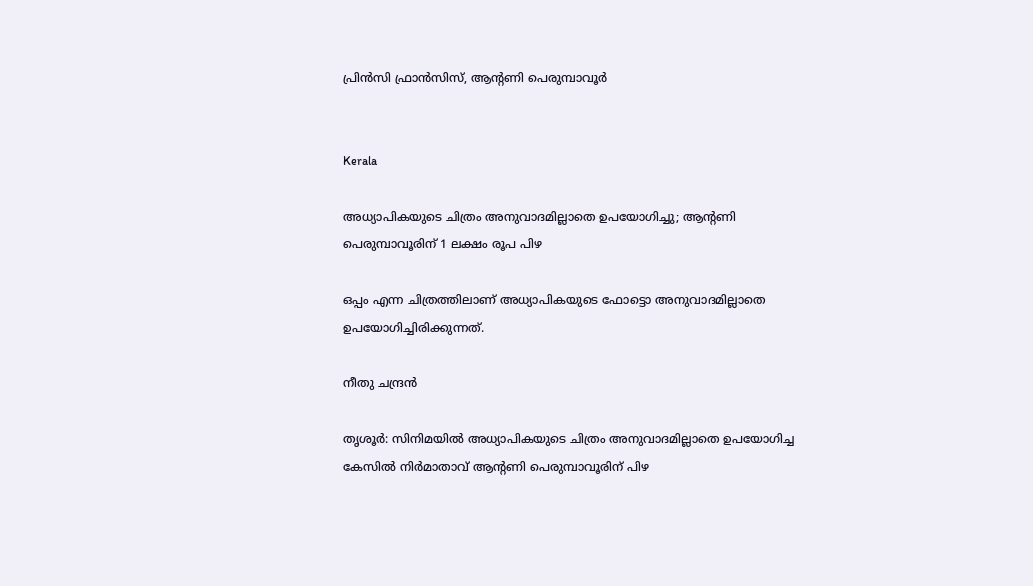പ്രിൻസി ഫ്രാൻസിസ്, ആന്‍റണി പെരുമ്പാവൂർ


Kerala

അധ്യാപികയുടെ ചിത്രം അനുവാദമില്ലാതെ ഉപയോഗിച്ചു; ആന്‍റണി പെരുമ്പാവൂരിന് 1 ലക്ഷം രൂപ പിഴ

ഒപ്പം എന്ന ചിത്രത്തിലാണ് അധ്യാപികയുടെ ഫോട്ടൊ അനുവാദമില്ലാതെ ഉപയോഗിച്ചിരിക്കുന്നത്.

നീതു ചന്ദ്രൻ

തൃശൂർ: സിനിമയിൽ അധ്യാപികയുടെ ചിത്രം അനുവാദമില്ലാതെ ഉപയോഗിച്ച കേസിൽ നിർമാതാവ് ആന്‍റണി പെരുമ്പാവൂരിന് പിഴ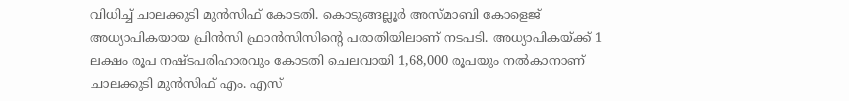വിധിച്ച് ചാലക്കുടി മുൻസിഫ് കോടതി. കൊടുങ്ങല്ലൂർ അസ്മാബി കോളെജ് അധ്യാപികയായ പ്രിൻസി ഫ്രാൻസിസിന്‍റെ പരാതിയിലാണ് നടപടി. അധ്യാപികയ്ക്ക് 1 ലക്ഷം രൂപ നഷ്ടപരിഹാരവും കോടതി ചെലവായി 1,68,000 രൂപയും നൽകാനാണ് ചാലക്കുടി മുൻസിഫ് എം. എസ്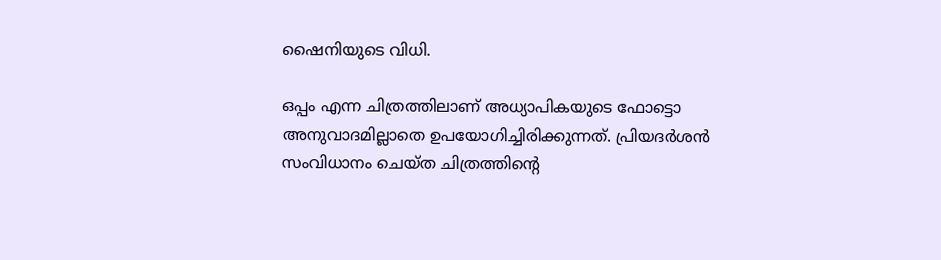ഷൈനിയുടെ വിധി.

ഒപ്പം എന്ന ചിത്രത്തിലാണ് അധ്യാപികയുടെ ഫോട്ടൊ അനുവാദമില്ലാതെ ഉപയോഗിച്ചിരിക്കുന്നത്. പ്രിയദർശൻ സംവിധാനം ചെയ്ത ചിത്രത്തിന്‍റെ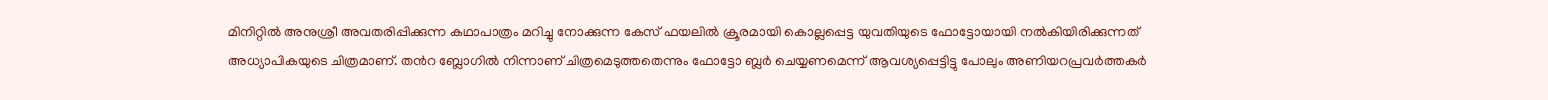മിനിറ്റിൽ അനുശ്രീ അവതരിപ്പിക്കുന്ന കഥാപാത്രം മറിച്ചു നോക്കുന്ന കേസ് ഫയലിൽ ക്രൂരമായി കൊല്ലപ്പെട്ട യുവതിയുടെ ഫോട്ടോയായി നൽകിയിരിക്കുന്നത് അധ്യാപികയുടെ ചിത്രമാണ്. തന്‍റ ബ്ലോഗിൽ നിന്നാണ് ചിത്രമെടുത്തതെന്നും ഫോട്ടോ ബ്ലർ ചെയ്യണമെന്ന് ആവശ്യപ്പെട്ടിട്ടു പോലും അണിയറപ്രവർത്തകർ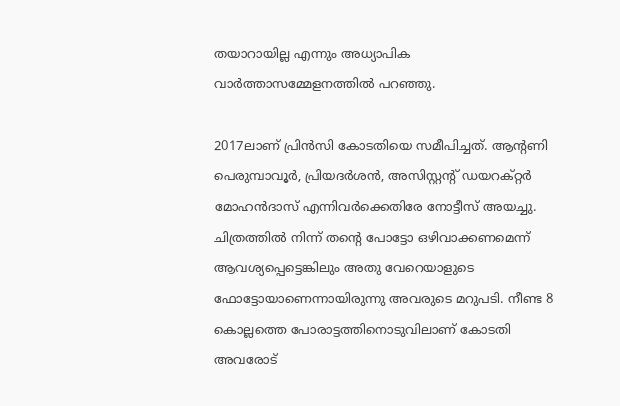തയാറായില്ല എന്നും അധ്യാപിക വാർത്താസമ്മേളനത്തിൽ പറഞ്ഞു.

2017ലാണ് പ്രിൻസി കോടതിയെ സമീപിച്ചത്. ആന്‍റണി പെരുമ്പാവൂർ, പ്രിയദർശൻ, അസിസ്റ്റന്‍റ് ഡയറക്റ്റർ മോഹൻദാസ് എന്നിവർക്കെതിരേ നോട്ടീസ് അയച്ചു. ചിത്രത്തിൽ നിന്ന് തന്‍റെ പോട്ടോ ഒഴിവാക്കണമെന്ന് ആവശ്യപ്പെട്ടെങ്കിലും അതു വേറെയാളുടെ ഫോട്ടോയാണെന്നായിരുന്നു അവരുടെ മറുപടി. നീണ്ട 8 കൊല്ലത്തെ പോരാട്ടത്തിനൊടുവിലാണ് കോടതി അവരോട്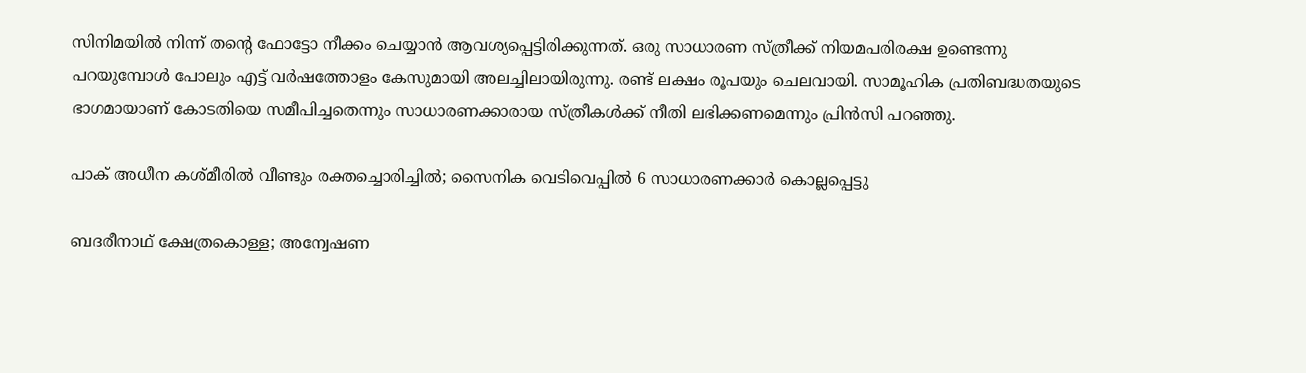സിനിമയിൽ നിന്ന് തന്‍റെ ഫോട്ടോ നീക്കം ചെയ്യാൻ ആവശ്യപ്പെട്ടിരിക്കുന്നത്. ഒരു സാധാരണ സ്ത്രീക്ക് നിയമപരിരക്ഷ ഉണ്ടെന്നു പറയുമ്പോൾ പോലും എട്ട് വർഷത്തോളം കേസുമായി അലച്ചിലായിരുന്നു. രണ്ട് ലക്ഷം രൂപയും ചെലവായി. സാമൂഹിക പ്രതിബദ്ധതയുടെ ഭാഗമായാണ് കോടതിയെ സമീപിച്ചതെന്നും സാധാരണക്കാരായ സ്ത്രീകൾക്ക് നീതി ലഭിക്കണമെന്നും പ്രിൻസി പറഞ്ഞു.

പാക് അധീന കശ്മീരില്‍ വീണ്ടും രക്തച്ചൊരിച്ചില്‍; സൈനിക വെടിവെപ്പില്‍ 6 സാധാരണക്കാര്‍ കൊല്ലപ്പെട്ടു

ബദരീനാഥ് ക്ഷേത്രകൊള്ള; അന്വേഷണ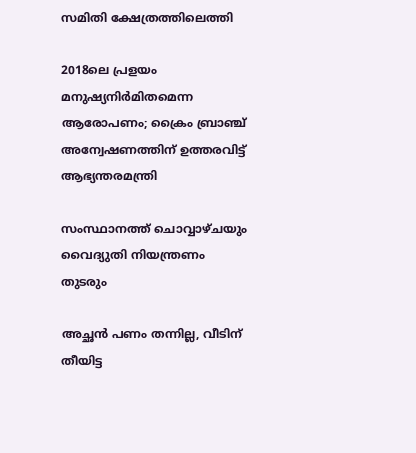സമിതി ക്ഷേത്രത്തിലെത്തി

2018ലെ പ്രളയം മനുഷ്യനിർമിതമെന്ന ആരോപണം; ക്രൈം ബ്രാഞ്ച് അന്വേഷണത്തിന് ഉത്തരവിട്ട് ആഭ്യന്തരമന്ത്രി

സംസ്ഥാനത്ത് ചൊവ്വാഴ്ചയും വൈദ്യുതി നിയന്ത്രണം തുടരും

അച്ഛൻ പണം തന്നില്ല, വീടിന് തീയിട്ട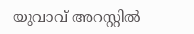യുവാവ് അറസ്റ്റിൽ